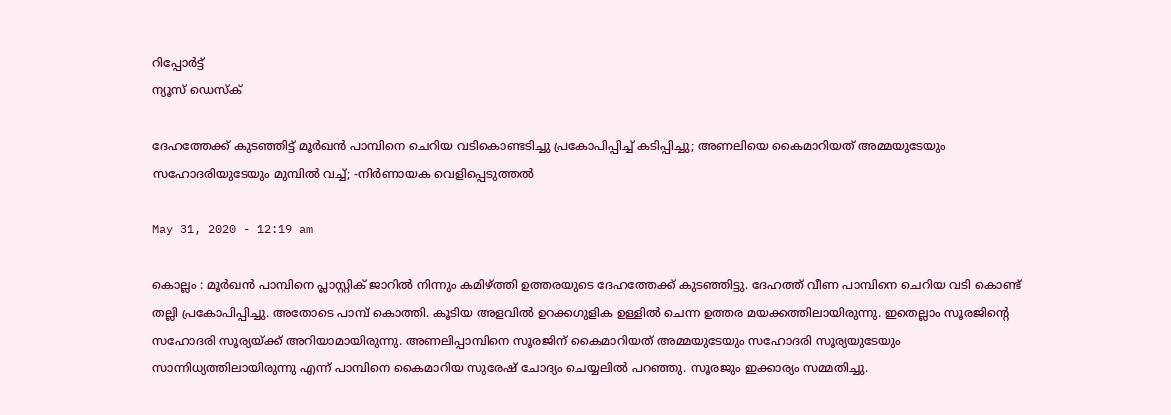റിപ്പോര്‍ട്ട്
ന്യൂസ് ഡെസ്ക്

ദേഹത്തേക്ക് കുടഞ്ഞിട്ട് മൂർഖൻ പാമ്പിനെ ചെറിയ വടികൊണ്ടടിച്ചു പ്രകോപിപ്പിച്ച് കടിപ്പിച്ചു; അണലിയെ കൈമാറിയത് അമ്മയുടേയും സഹോദരിയുടേയും മുമ്പില്‍ വച്ച്; -നിർണായക വെളിപ്പെടുത്തൽ

May 31, 2020 - 12:19 am

കൊല്ലം : മൂർഖൻ പാമ്പിനെ പ്ലാസ്റ്റിക് ജാറിൽ നിന്നും കമിഴ്ത്തി ഉത്തരയുടെ ദേഹത്തേക്ക് കുടഞ്ഞിട്ടു. ദേഹത്ത് വീണ പാമ്പിനെ ചെറിയ വടി കൊണ്ട് തല്ലി പ്രകോപിപ്പിച്ചു. അതോടെ പാമ്പ് കൊത്തി. കൂടിയ അളവിൽ ഉറക്കഗുളിക ഉള്ളിൽ ചെന്ന ഉത്തര മയക്കത്തിലായിരുന്നു. ഇതെല്ലാം സൂരജിന്റെ സഹോദരി സൂര്യയ്ക്ക്‌ അറിയാമായിരുന്നു. അണലിപ്പാമ്പിനെ സൂരജിന് കൈമാറിയത് അമ്മയുടേയും സഹോദരി സൂര്യയുടേയും സാന്നിധ്യത്തിലായിരുന്നു എന്ന് പാമ്പിനെ കൈമാറിയ സുരേഷ് ചോദ്യം ചെയ്യലില്‍ പറഞ്ഞു. സൂരജും ഇക്കാര്യം സമ്മതിച്ചു.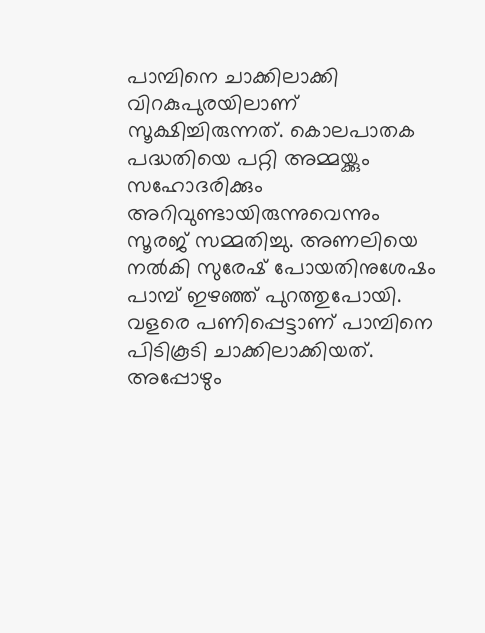പാമ്പിനെ ചാക്കിലാക്കി വിറകുപുരയിലാണ് സൂക്ഷിച്ചിരുന്നത്. കൊലപാതക പദ്ധതിയെ പറ്റി അമ്മയ്ക്കും സഹോദരിക്കും അറിവുണ്ടായിരുന്നുവെന്നും സൂരജ് സമ്മതിച്ചു. അണലിയെ നല്‍കി സുരേഷ് പോയതിനുശേഷം പാമ്പ് ഇഴഞ്ഞ് പുറത്തുപോയി. വളരെ പണിപ്പെട്ടാണ് പാമ്പിനെ പിടികൂടി ചാക്കിലാക്കിയത്. അപ്പോഴും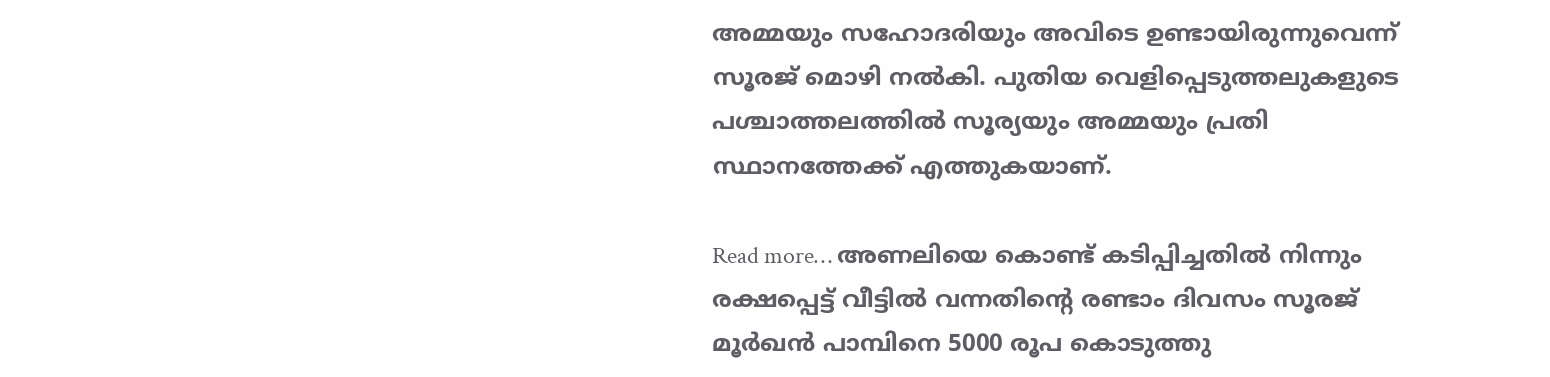അമ്മയും സഹോദരിയും അവിടെ ഉണ്ടായിരുന്നുവെന്ന് സൂരജ് മൊഴി നല്‍കി. പുതിയ വെളിപ്പെടുത്തലുകളുടെ പശ്ചാത്തലത്തിൽ സൂര്യയും അമ്മയും പ്രതി സ്ഥാനത്തേക്ക് എത്തുകയാണ്.

Read more… അണലിയെ കൊണ്ട് കടിപ്പിച്ചതിൽ നിന്നും രക്ഷപ്പെട്ട്‌ വീട്ടിൽ വന്നതിന്റെ രണ്ടാം ദിവസം സൂരജ് മൂർഖൻ പാമ്പിനെ 5000 രൂപ കൊടുത്തു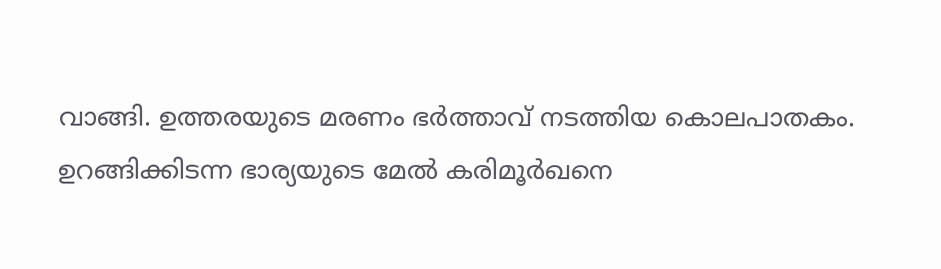വാങ്ങി. ഉത്തരയുടെ മരണം ഭർത്താവ് നടത്തിയ കൊലപാതകം. ഉറങ്ങിക്കിടന്ന ഭാര്യയുടെ മേൽ കരിമൂർഖനെ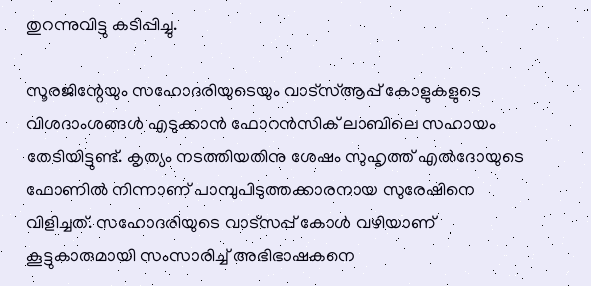തുറന്നുവിട്ടു കടിപ്പിച്ചു.

സൂരജിന്റേയും സഹോദരിയുടെയും വാട്‌സ്ആപ്പ് കോളുകളുടെ വിശദാംശങ്ങള്‍ എടുക്കാന്‍ ഫോറന്‍സിക് ലാബിലെ സഹായം തേടിയിട്ടുണ്ട്. കൃത്യം നടത്തിയതിനു ശേഷം സുഹൃത്ത് എല്‍ദോയുടെ ഫോണില്‍ നിന്നാണ് പാമ്പുപിടുത്തക്കാരനായ സുരേഷിനെ വിളിച്ചത്. സഹോദരിയുടെ വാട്‌സപ്പ് കോള്‍ വഴിയാണ് കൂട്ടുകാരുമായി സംസാരിച്ച് അഭിഭാഷകനെ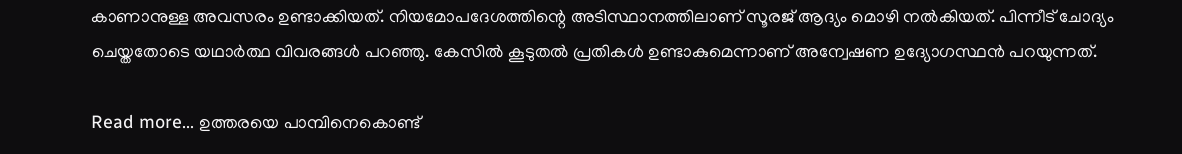കാണാനുള്ള അവസരം ഉണ്ടാക്കിയത്. നിയമോപദേശത്തിന്റെ അടിസ്ഥാനത്തിലാണ് സൂരജ് ആദ്യം മൊഴി നല്‍കിയത്. പിന്നീട് ചോദ്യം ചെയ്തതോടെ യഥാര്‍ത്ഥ വിവരങ്ങള്‍ പറഞ്ഞു. കേസില്‍ കൂടുതല്‍ പ്രതികള്‍ ഉണ്ടാകുമെന്നാണ് അന്വേഷണ ഉദ്യോഗസ്ഥന്‍ പറയുന്നത്.

Read more… ഉത്തരയെ പാമ്പിനെകൊണ്ട്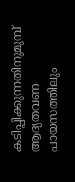കടിപ്പിക്കുന്നതിനുമുമ്പ് ആദ്യതവണ പായസത്തിലും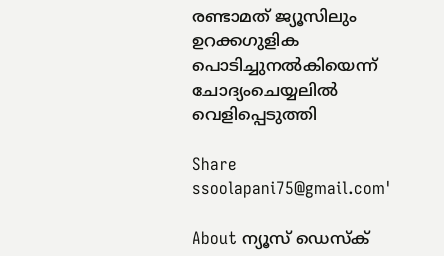രണ്ടാമത് ജ്യൂസിലും ഉറക്കഗുളിക പൊടിച്ചുനല്‍കിയെന്ന് ചോദ്യംചെയ്യലില്‍ വെളിപ്പെടുത്തി

Share
ssoolapani75@gmail.com'

About ന്യൂസ് ഡെസ്ക്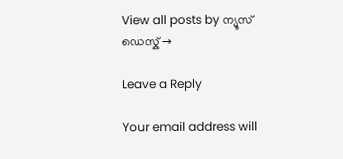View all posts by ന്യൂസ് ഡെസ്ക് →

Leave a Reply

Your email address will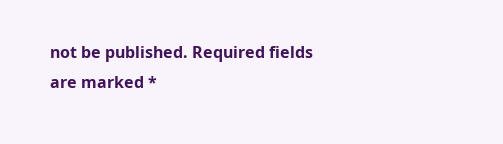not be published. Required fields are marked *